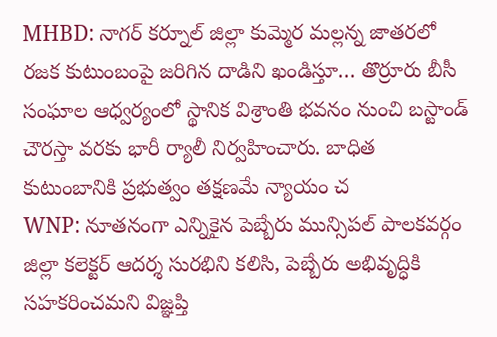MHBD: నాగర్ కర్నూల్ జిల్లా కుమ్మెర మల్లన్న జాతరలో రజక కుటుంబంపై జరిగిన దాడిని ఖండిస్తూ… తొర్రూరు బీసీ సంఘాల ఆధ్వర్యంలో స్థానిక విశ్రాంతి భవనం నుంచి బస్టాండ్ చౌరస్తా వరకు భారీ ర్యాలీ నిర్వహించారు. బాధిత కుటుంబానికి ప్రభుత్వం తక్షణమే న్యాయం చ
WNP: నూతనంగా ఎన్నికైన పెబ్బేరు మున్సిపల్ పాలకవర్గం జిల్లా కలెక్టర్ ఆదర్శ సురభిని కలిసి, పెబ్బేరు అభివృద్ధికి సహకరించమని విజ్ఞప్తి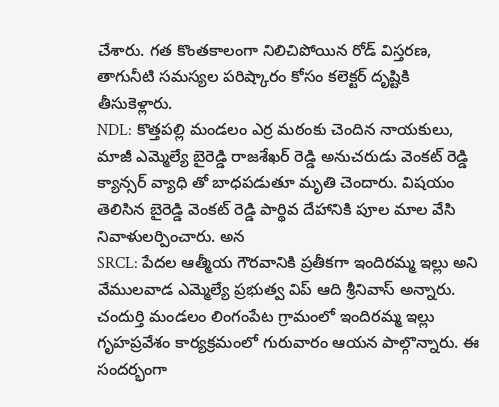చేశారు. గత కొంతకాలంగా నిలిచిపోయిన రోడ్ విస్తరణ, తాగునీటి సమస్యల పరిష్కారం కోసం కలెక్టర్ దృష్టికి తీసుకెళ్లారు.
NDL: కొత్తపల్లి మండలం ఎర్ర మఠంకు చెందిన నాయకులు, మాజీ ఎమ్మెల్యే బైరెడ్డి రాజశేఖర్ రెడ్డి అనుచరుడు వెంకట్ రెడ్డి క్యాన్సర్ వ్యాధి తో బాధపడుతూ మృతి చెందారు. విషయం తెలిసిన బైరెడ్డి వెంకట్ రెడ్డి పార్థివ దేహానికి పూల మాల వేసి నివాళులర్పించారు. అన
SRCL: పేదల ఆత్మీయ గౌరవానికి ప్రతీకగా ఇందిరమ్మ ఇల్లు అని వేములవాడ ఎమ్మెల్యే ప్రభుత్వ విప్ ఆది శ్రీనివాస్ అన్నారు. చందుర్తి మండలం లింగంపేట గ్రామంలో ఇందిరమ్మ ఇల్లు గృహప్రవేశం కార్యక్రమంలో గురువారం ఆయన పాల్గొన్నారు. ఈ సందర్భంగా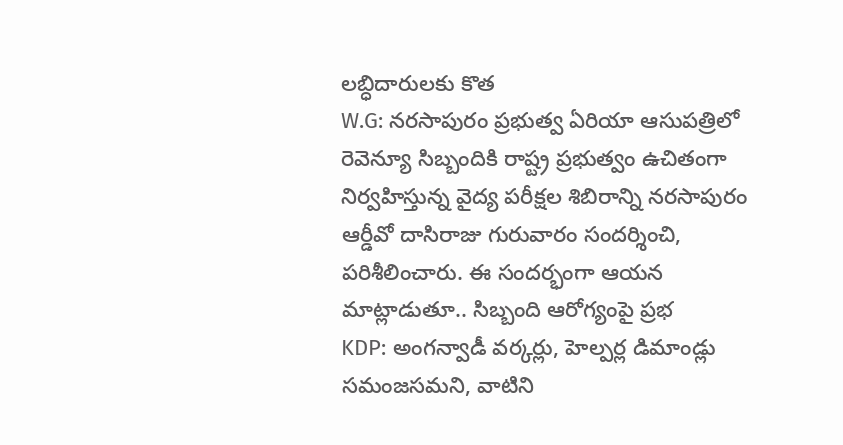లబ్ధిదారులకు కొత
W.G: నరసాపురం ప్రభుత్వ ఏరియా ఆసుపత్రిలో రెవెన్యూ సిబ్బందికి రాష్ట్ర ప్రభుత్వం ఉచితంగా నిర్వహిస్తున్న వైద్య పరీక్షల శిబిరాన్ని నరసాపురం ఆర్డీవో దాసిరాజు గురువారం సందర్శించి, పరిశీలించారు. ఈ సందర్భంగా ఆయన మాట్లాడుతూ.. సిబ్బంది ఆరోగ్యంపై ప్రభ
KDP: అంగన్వాడీ వర్కర్లు, హెల్పర్ల డిమాండ్లు సమంజసమని, వాటిని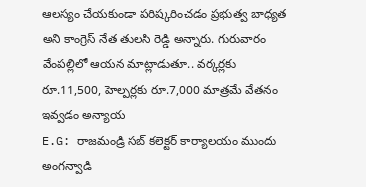ఆలస్యం చేయకుండా పరిష్కరించడం ప్రభుత్వ బాధ్యత అని కాంగ్రెస్ నేత తులసి రెడ్డి అన్నారు. గురువారం వేంపల్లిలో ఆయన మాట్లాడుతూ.. వర్కర్లకు రూ.11,500, హెల్పర్లకు రూ.7,000 మాత్రమే వేతనం ఇవ్వడం అన్యాయ
E.G: రాజమండ్రి సబ్ కలెక్టర్ కార్యాలయం ముందు అంగన్వాడి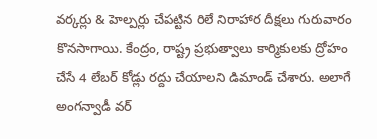వర్కర్లు & హెల్పర్లు చేపట్టిన రిలే నిరాహార దీక్షలు గురువారం కొనసాగాయి. కేంద్రం, రాష్ట్ర ప్రభుత్వాలు కార్మికులకు ద్రోహం చేసే 4 లేబర్ కోడ్లు రద్దు చేయాలని డిమాండ్ చేశారు. అలాగే అంగన్వాడీ వర్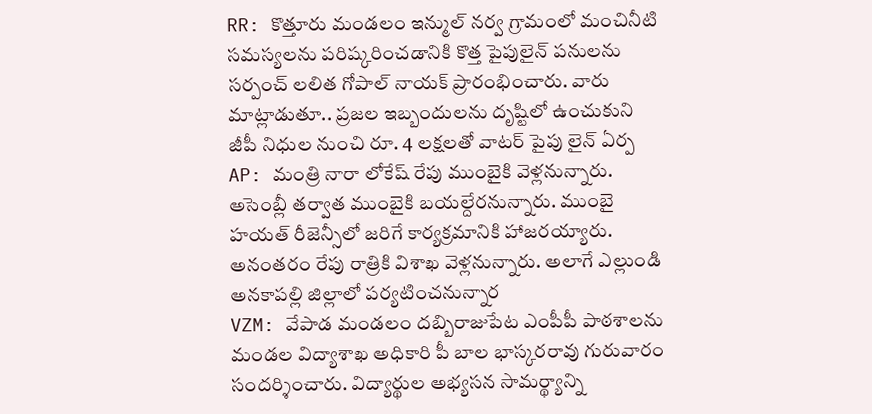RR: కొత్తూరు మండలం ఇన్ముల్ నర్వ గ్రామంలో మంచినీటి సమస్యలను పరిష్కరించడానికి కొత్త పైపులైన్ పనులను సర్పంచ్ లలిత గోపాల్ నాయక్ ప్రారంభించారు. వారు మాట్లాడుతూ.. ప్రజల ఇబ్బందులను దృష్టిలో ఉంచుకుని జీపీ నిధుల నుంచి రూ. 4 లక్షలతో వాటర్ పైపు లైన్ ఏర్ప
AP: మంత్రి నారా లోకేష్ రేపు ముంబైకి వెళ్లనున్నారు. అసెంబ్లీ తర్వాత ముంబైకి బయల్దేరనున్నారు. ముంబై హయత్ రీజెన్సీలో జరిగే కార్యక్రమానికి హాజరయ్యారు. అనంతరం రేపు రాత్రికి విశాఖ వెళ్లనున్నారు. అలాగే ఎల్లుండి అనకాపల్లి జిల్లాలో పర్యటించనున్నార
VZM: వేపాడ మండలం దబ్బిరాజుపేట ఎంపీపీ పాఠశాలను మండల విద్యాశాఖ అధికారి పీ బాల భాస్కరరావు గురువారం సందర్శించారు. విద్యార్థుల అభ్యసన సామర్థ్యాన్ని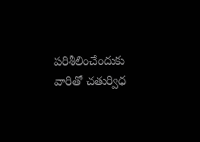పరిశీలించేందుకు వారితో చతుర్విధ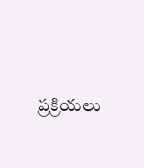ప్రక్రియలు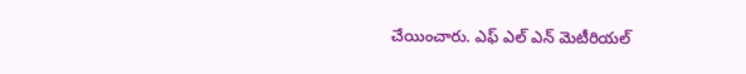చేయించారు. ఎఫ్ ఎల్ ఎన్ మెటీరియల్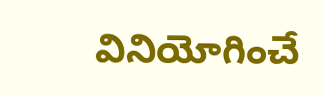వినియోగించే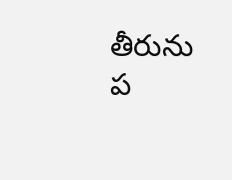తీరును ప